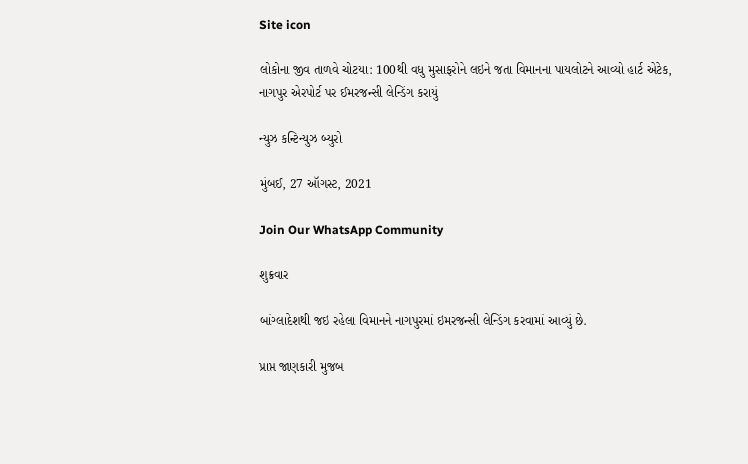Site icon

લોકોના જીવ તાળવે ચોટયા: 100થી વધુ મુસાફરોને લઇને જતા વિમાનના પાયલોટને આવ્યો હાર્ટ એટેક, નાગપુર એરપોર્ટ પર ઈમરજન્સી લેન્ડિંગ કરાયું

ન્યુઝ કન્ટિન્યુઝ બ્યુરો

મુંબઈ, 27 ઑગસ્ટ, 2021

Join Our WhatsApp Community

શુક્રવાર

બાંગ્લાદેશથી જઇ રહેલા વિમાનને નાગપુરમાં ઇમરજન્સી લેન્ડિંગ કરવામાં આવ્યું છે.

પ્રાપ્ત જાણકારી મુજબ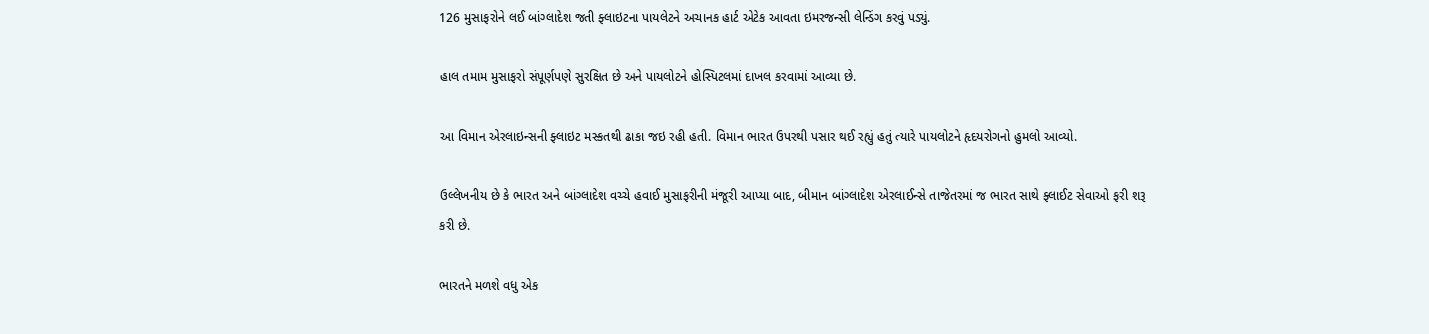126 મુસાફરોને લઈ બાંગ્લાદેશ જતી ફ્લાઇટના પાયલેટને અચાનક હાર્ટ એટેક આવતા ઇમરજન્સી લેન્ડિંગ કરવું પડ્યું.

હાલ તમામ મુસાફરો સંપૂર્ણપણે સુરક્ષિત છે અને પાયલોટને હોસ્પિટલમાં દાખલ કરવામાં આવ્યા છે.

આ વિમાન એરલાઇન્સની ફ્લાઇટ મસ્કતથી ઢાકા જઇ રહી હતી. વિમાન ભારત ઉપરથી પસાર થઈ રહ્યું હતું ત્યારે પાયલોટને હૃદયરોગનો હુમલો આવ્યો.

ઉલ્લેખનીય છે કે ભારત અને બાંગ્લાદેશ વચ્ચે હવાઈ મુસાફરીની મંજૂરી આપ્યા બાદ, બીમાન બાંગ્લાદેશ એરલાઈન્સે તાજેતરમાં જ ભારત સાથે ફ્લાઈટ સેવાઓ ફરી શરૂ કરી છે.

ભારતને મળશે વધુ એક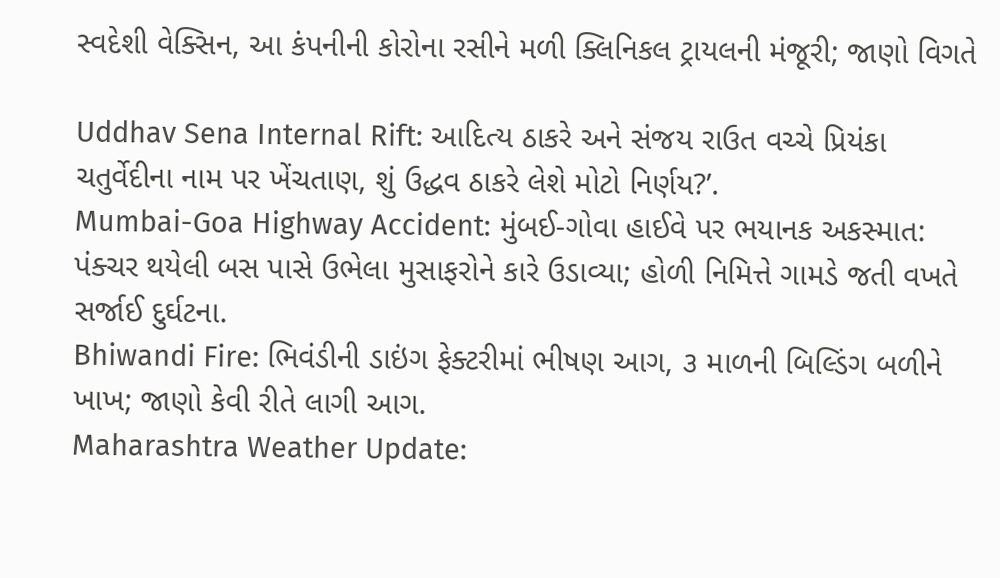સ્વદેશી વેક્સિન, આ કંપનીની કોરોના રસીને મળી ક્લિનિકલ ટ્રાયલની મંજૂરી; જાણો વિગતે

Uddhav Sena Internal Rift: આદિત્ય ઠાકરે અને સંજય રાઉત વચ્ચે પ્રિયંકા ચતુર્વેદીના નામ પર ખેંચતાણ, શું ઉદ્ધવ ઠાકરે લેશે મોટો નિર્ણય?’.
Mumbai-Goa Highway Accident: મુંબઈ-ગોવા હાઈવે પર ભયાનક અકસ્માત: પંક્ચર થયેલી બસ પાસે ઉભેલા મુસાફરોને કારે ઉડાવ્યા; હોળી નિમિત્તે ગામડે જતી વખતે સર્જાઈ દુર્ઘટના.
Bhiwandi Fire: ભિવંડીની ડાઇંગ ફેક્ટરીમાં ભીષણ આગ, ૩ માળની બિલ્ડિંગ બળીને ખાખ; જાણો કેવી રીતે લાગી આગ.
Maharashtra Weather Update: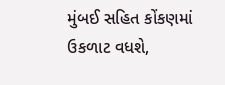મુંબઈ સહિત કોંકણમાં ઉકળાટ વધશે,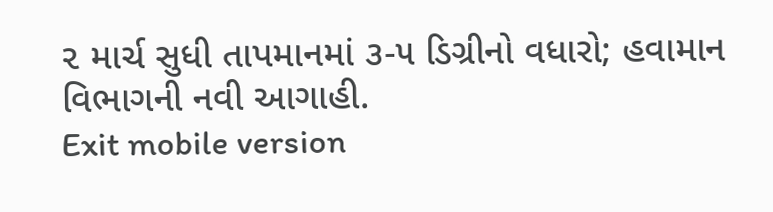૨ માર્ચ સુધી તાપમાનમાં ૩-૫ ડિગ્રીનો વધારો; હવામાન વિભાગની નવી આગાહી.
Exit mobile version